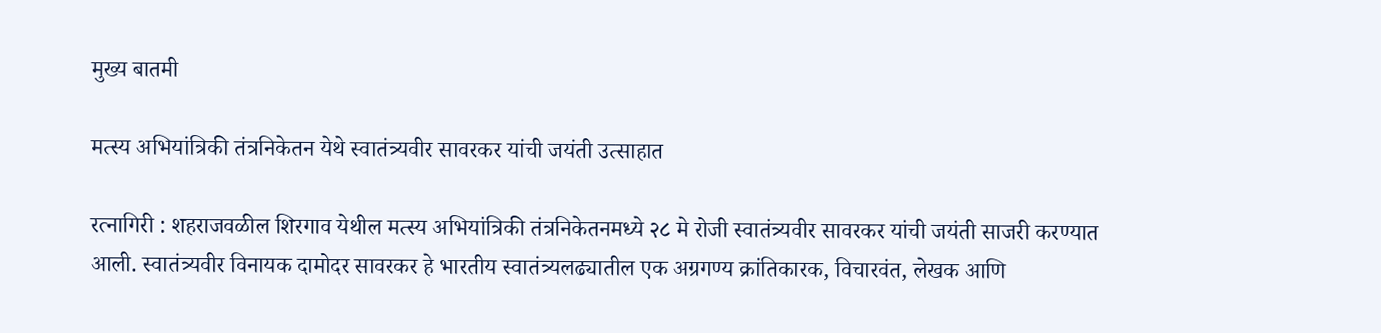मुख्य बातमी

मत्स्य अभियांत्रिकी तंत्रनिकेतन येथे स्वातंत्र्यवीर सावरकर यांची जयंती उत्साहात

रत्नागिरी : शहराजवळील शिरगाव येथील मत्स्य अभियांत्रिकी तंत्रनिकेतनमध्ये २८ मे रोजी स्वातंत्र्यवीर सावरकर यांची जयंती साजरी करण्यात आली. स्वातंत्र्यवीर विनायक दामोदर सावरकर हे भारतीय स्वातंत्र्यलढ्यातील एक अग्रगण्य क्रांतिकारक, विचारवंत, लेखक आणि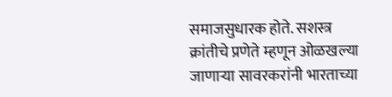समाजसुधारक होते. सशस्त्र क्रांतीचे प्रणेते म्हणून ओळखल्या जाणाऱ्या सावरकरांनी भारताच्या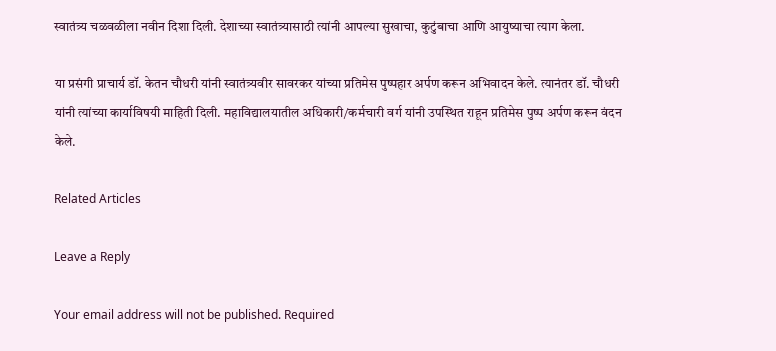स्वातंत्र्य चळवळीला नवीन दिशा दिली. देशाच्या स्वातंत्र्यासाठी त्यांनी आपल्या सुखाचा, कुटुंबाचा आणि आयुष्याचा त्याग केला.

या प्रसंगी प्राचार्य डॉ. केतन चौधरी यांनी स्वातंत्र्यवीर सावरकर यांच्या प्रतिमेस पुष्पहार अर्पण करून अभिवादन केले. त्यानंतर डॉ. चौधरी यांनी त्यांच्या कार्याविषयी माहिती दिली. महाविद्यालयातील अधिकारी/कर्मचारी वर्ग यांनी उपस्थित राहून प्रतिमेस पुष्प अर्पण करून वंदन केले.

Related Articles

Leave a Reply

Your email address will not be published. Required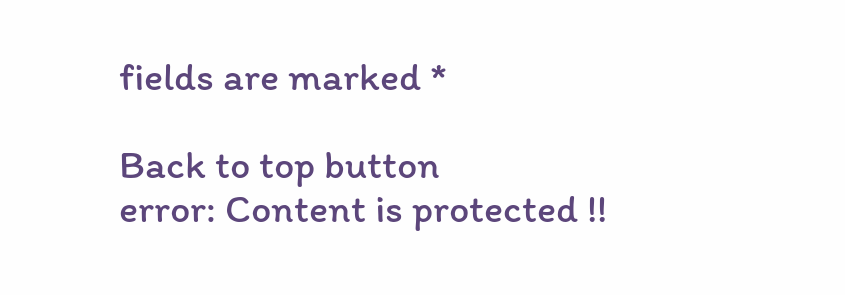fields are marked *

Back to top button
error: Content is protected !!